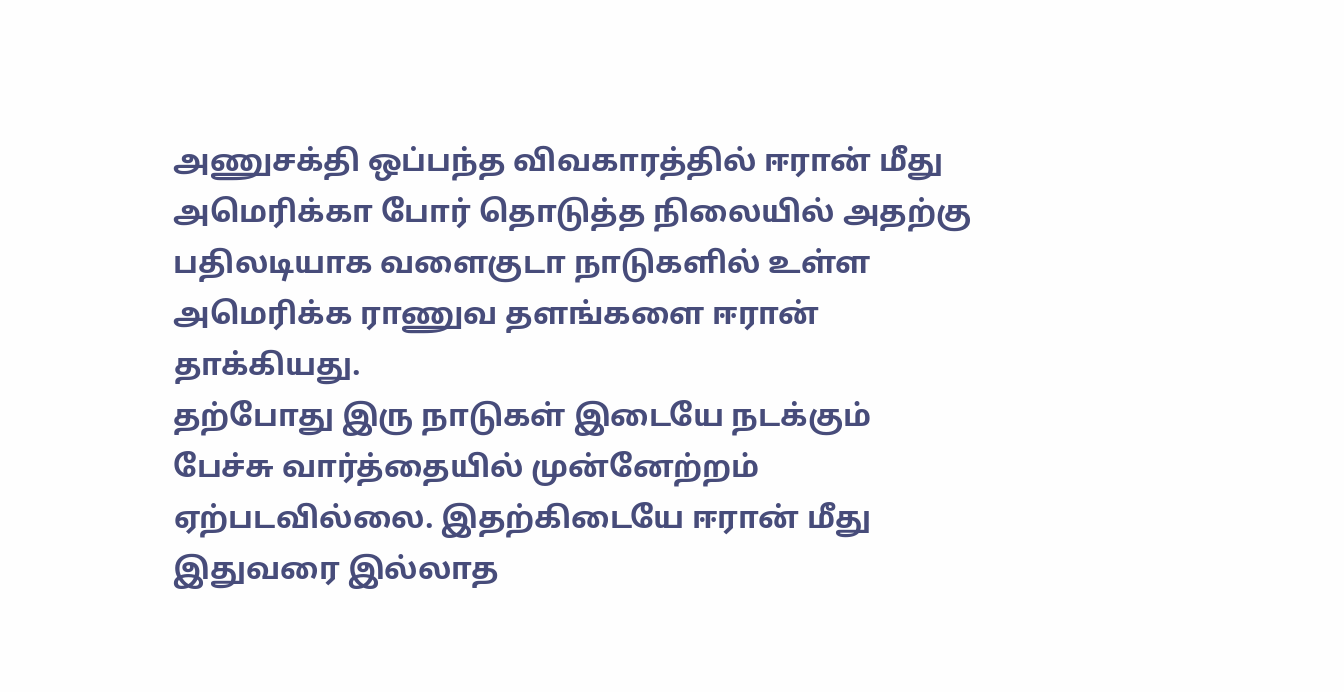அணுசக்தி ஒப்பந்த விவகாரத்தில் ஈரான் மீது அமெரிக்கா போர் தொடுத்த நிலையில் அதற்கு பதிலடியாக வளைகுடா நாடுகளில் உள்ள அமெரிக்க ராணுவ தளங்களை ஈரான் தாக்கியது.
தற்போது இரு நாடுகள் இடையே நடக்கும் பேச்சு வார்த்தையில் முன்னேற்றம் ஏற்படவில்லை. இதற்கிடையே ஈரான் மீது இதுவரை இல்லாத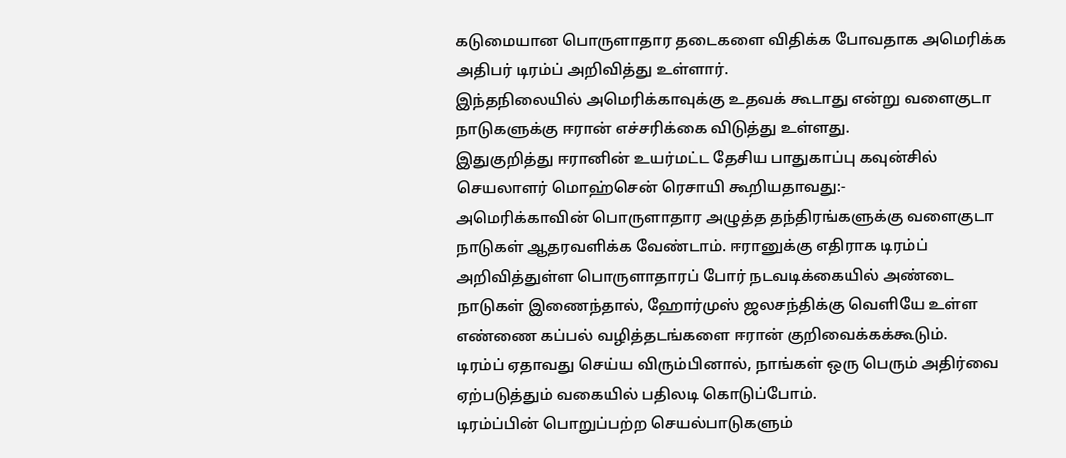கடுமையான பொருளாதார தடைகளை விதிக்க போவதாக அமெரிக்க அதிபர் டிரம்ப் அறிவித்து உள்ளார்.
இந்தநிலையில் அமெரிக்காவுக்கு உதவக் கூடாது என்று வளைகுடா நாடுகளுக்கு ஈரான் எச்சரிக்கை விடுத்து உள்ளது.
இதுகுறித்து ஈரானின் உயர்மட்ட தேசிய பாதுகாப்பு கவுன்சில் செயலாளர் மொஹ்சென் ரெசாயி கூறியதாவது:-
அமெரிக்காவின் பொருளாதார அழுத்த தந்திரங்களுக்கு வளைகுடா நாடுகள் ஆதரவளிக்க வேண்டாம். ஈரானுக்கு எதிராக டிரம்ப் அறிவித்துள்ள பொருளாதாரப் போர் நடவடிக்கையில் அண்டை நாடுகள் இணைந்தால், ஹோர்முஸ் ஜலசந்திக்கு வெளியே உள்ள எண்ணை கப்பல் வழித்தடங்களை ஈரான் குறிவைக்கக்கூடும்.
டிரம்ப் ஏதாவது செய்ய விரும்பினால், நாங்கள் ஒரு பெரும் அதிர்வை ஏற்படுத்தும் வகையில் பதிலடி கொடுப்போம்.
டிரம்ப்பின் பொறுப்பற்ற செயல்பாடுகளும்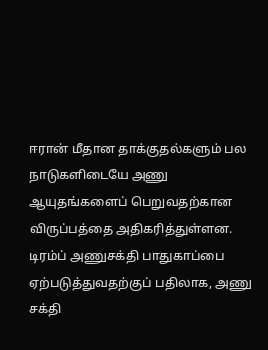ஈரான் மீதான தாக்குதல்களும் பல நாடுகளிடையே அணு ஆயுதங்களைப் பெறுவதற்கான விருப்பத்தை அதிகரித்துள்ளன.
டிரம்ப் அணுசக்தி பாதுகாப்பை ஏற்படுத்துவதற்குப் பதிலாக, அணு சக்தி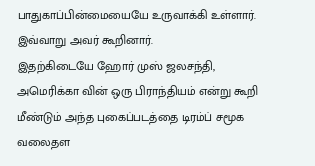பாதுகாப்பின்மையையே உருவாக்கி உள்ளார்.
இவ்வாறு அவர் கூறினார்.
இதற்கிடையே ஹோர் முஸ் ஜலசந்தி, அமெரிக்கா வின் ஒரு பிராந்தியம் என்று கூறி மீண்டும் அந்த புகைப்படத்தை டிரம்ப் சமூக வலைதள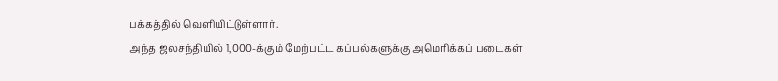பக்கத்தில் வெளியிட்டுள்ளார்.
அந்த ஜலசந்தியில் 1,000-க்கும் மேற்பட்ட கப்பல்களுக்கு அமெரிக்கப் படைகள்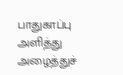பாதுகாப்பு அளித்து அழைத்துச்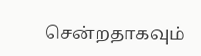சென்றதாகவும்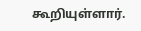கூறியுள்ளார்.